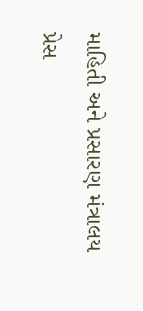માહિતી અને પ્રસારણ મંત્રાલય
પ્રેસ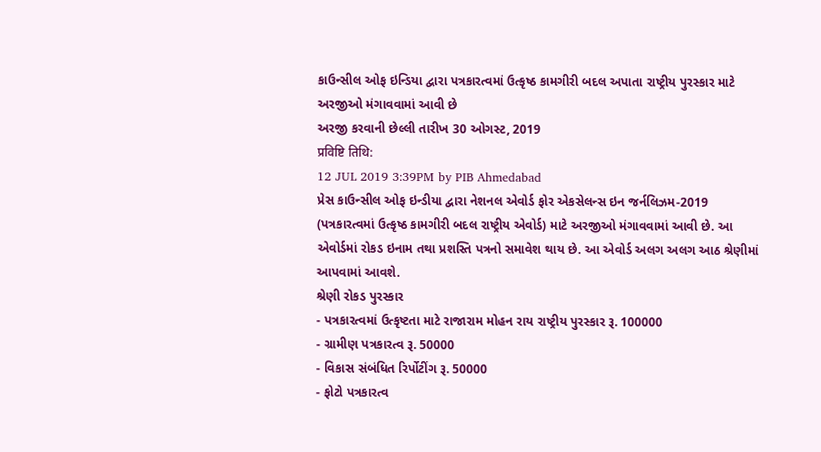કાઉન્સીલ ઓફ ઇન્ડિયા દ્વારા પત્રકારત્વમાં ઉત્કૃષ્ઠ કામગીરી બદલ અપાતા રાષ્ટ્રીય પુરસ્કાર માટે અરજીઓ મંગાવવામાં આવી છે
અરજી કરવાની છેલ્લી તારીખ 30 ઓગસ્ટ, 2019
प्रविष्टि तिथि:
12 JUL 2019 3:39PM by PIB Ahmedabad
પ્રેસ કાઉન્સીલ ઓફ ઇન્ડીયા દ્વારા નેશનલ એવોર્ડ ફોર એકસેલન્સ ઇન જર્નલિઝમ-2019 (પત્રકારત્વમાં ઉત્કૃષ્ઠ કામગીરી બદલ રાષ્ટ્રીય એવોર્ડ) માટે અરજીઓ મંગાવવામાં આવી છે. આ એવોર્ડમાં રોકડ ઇનામ તથા પ્રશસ્તિ પત્રનો સમાવેશ થાય છે. આ એવોર્ડ અલગ અલગ આઠ શ્રેણીમાં આપવામાં આવશે.
શ્રેણી રોકડ પુરસ્કાર
- પત્રકારત્વમાં ઉત્કૃષ્ટતા માટે રાજારામ મોહન રાય રાષ્ટ્રીય પુરસ્કાર રૂ. 100000
- ગ્રામીણ પત્રકારત્વ રૂ. 50000
- વિકાસ સંબંધિત રિર્પોટીંગ રૂ. 50000
- ફોટો પત્રકારત્વ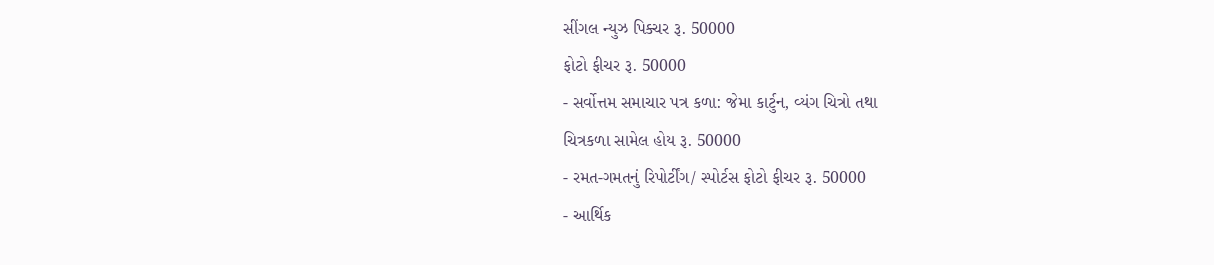સીંગલ ન્યુઝ પિક્ચર રૂ. 50000
ફોટો ફીચર રૂ. 50000
- સર્વોત્તમ સમાચાર પત્ર કળા: જેમા કાર્ટુન, વ્યંગ ચિત્રો તથા
ચિત્રકળા સામેલ હોય રૂ. 50000
- રમત-ગમતનું રિપોર્ટીંગ/ સ્પોર્ટસ ફોટો ફીચર રૂ. 50000
- આર્થિક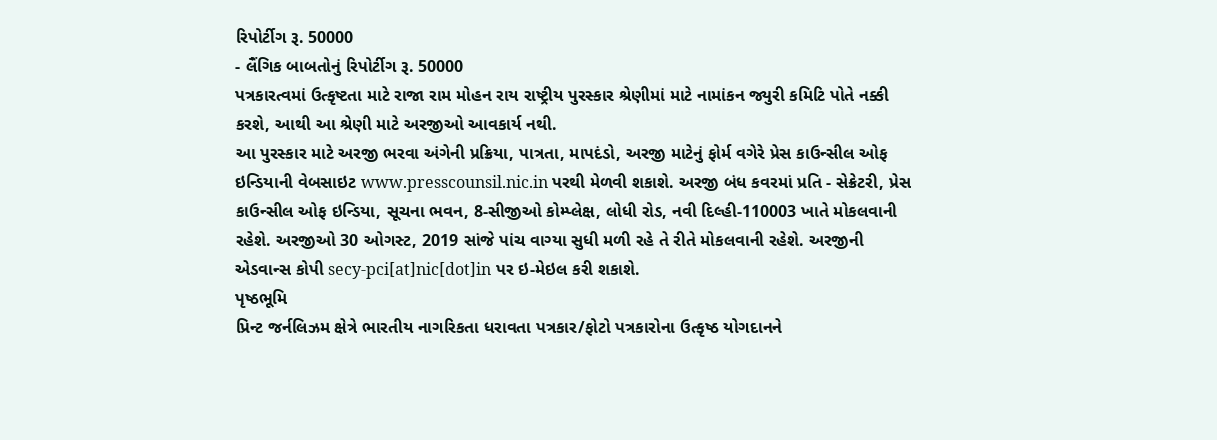રિપોર્ટીગ રૂ. 50000
- લૈંગિક બાબતોનું રિપોર્ટીગ રૂ. 50000
પત્રકારત્વમાં ઉત્કૃષ્ટતા માટે રાજા રામ મોહન રાય રાષ્ટ્રીય પુરસ્કાર શ્રેણીમાં માટે નામાંકન જ્યુરી કમિટિ પોતે નક્કી કરશે, આથી આ શ્રેણી માટે અરજીઓ આવકાર્ય નથી.
આ પુરસ્કાર માટે અરજી ભરવા અંગેની પ્રક્રિયા, પાત્રતા, માપદંડો, અરજી માટેનું ફોર્મ વગેરે પ્રેસ કાઉન્સીલ ઓફ ઇન્ડિયાની વેબસાઇટ www.presscounsil.nic.in પરથી મેળવી શકાશે. અરજી બંધ કવરમાં પ્રતિ - સેક્રેટરી, પ્રેસ કાઉન્સીલ ઓફ ઇન્ડિયા, સૂચના ભવન, 8-સીજીઓ કોમ્પ્લેક્ષ, લોધી રોડ, નવી દિલ્હી-110003 ખાતે મોકલવાની રહેશે. અરજીઓ 30 ઓગસ્ટ, 2019 સાંજે પાંચ વાગ્યા સુધી મળી રહે તે રીતે મોકલવાની રહેશે. અરજીની એડવાન્સ કોપી secy-pci[at]nic[dot]in પર ઇ-મેઇલ કરી શકાશે.
પૃષ્ઠભૂમિ
પ્રિન્ટ જર્નલિઝમ ક્ષેત્રે ભારતીય નાગરિકતા ધરાવતા પત્રકાર/ફોટો પત્રકારોના ઉત્કૃષ્ઠ યોગદાનને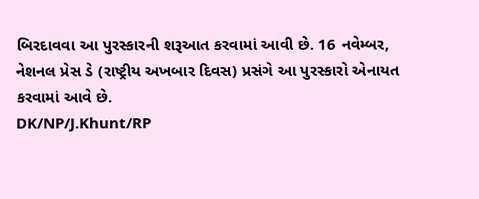બિરદાવવા આ પુરસ્કારની શરૂઆત કરવામાં આવી છે. 16 નવેમ્બર, નેશનલ પ્રેસ ડે (રાષ્ટ્રીય અખબાર દિવસ) પ્રસંગે આ પુરસ્કારો એનાયત કરવામાં આવે છે.
DK/NP/J.Khunt/RP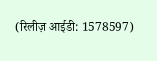(रिलीज़ आईडी: 1578597)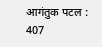आगंतुक पटल : 407